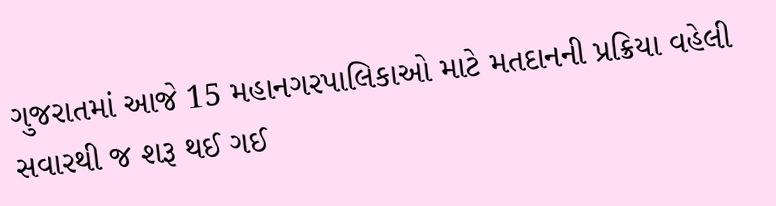ગુજરાતમાં આજે 15 મહાનગરપાલિકાઓ માટે મતદાનની પ્રક્રિયા વહેલી સવારથી જ શરૂ થઈ ગઈ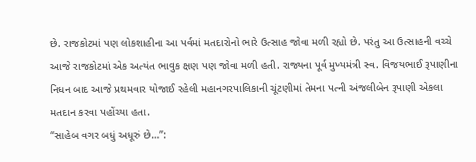છે. રાજકોટમાં પણ લોકશાહીના આ પર્વમાં મતદારોનો ભારે ઉત્સાહ જોવા મળી રહ્યો છે. પરંતુ આ ઉત્સાહની વચ્ચે આજે રાજકોટમાં એક અત્યંત ભાવુક ક્ષણ પણ જોવા મળી હતી. રાજ્યના પૂર્વ મુખ્યમંત્રી સ્વ. વિજયભાઈ રૂપાણીના નિધન બાદ આજે પ્રથમવાર યોજાઈ રહેલી મહાનગરપાલિકાની ચૂંટણીમાં તેમના પત્ની અંજલીબેન રૂપાણી એકલા મતદાન કરવા પહોંચ્યા હતા.
“સાહેબ વગર બધું અધૂરું છે…”: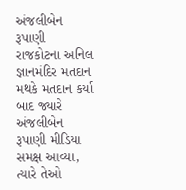અંજલીબેન રૂપાણી
રાજકોટના અનિલ જ્ઞાનમંદિર મતદાન મથકે મતદાન કર્યા બાદ જ્યારે અંજલીબેન રૂપાણી મીડિયા સમક્ષ આવ્યા, ત્યારે તેઓ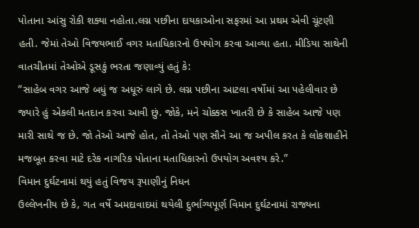પોતાના આંસુ રોકી શક્યા નહોતા.લગ્ન પછીના દાયકાઓના સફરમાં આ પ્રથમ એવી ચૂંટણી હતી. જેમાં તેઓ વિજયભાઈ વગર મતાધિકારનો ઉપયોગ કરવા આવ્યા હતા. મીડિયા સાથેની વાતચીતમાં તેઓએ ડૂસકું ભરતા જણાવ્યું હતું કે:
“સાહેબ વગર આજે બધું જ અધૂરું લાગે છે. લગ્ન પછીના આટલા વર્ષોમાં આ પહેલીવાર છે જ્યારે હું એકલી મતદાન કરવા આવી છું. જોકે, મને ચોક્કસ ખાતરી છે કે સાહેબ આજે પણ મારી સાથે જ છે. જો તેઓ આજે હોત, તો તેઓ પણ સૌને આ જ અપીલ કરત કે લોકશાહીને મજબૂત કરવા માટે દરેક નાગરિક પોતાના મતાધિકારનો ઉપયોગ અવશ્ય કરે.”
વિમાન દુર્ઘટનામાં થયું હતું વિજય રૂપાણીનું નિધન
ઉલ્લેખનીય છે કે, ગત વર્ષે અમદાવાદમાં થયેલી દુર્ભાગ્યપૂર્ણ વિમાન દુર્ઘટનામાં રાજ્યના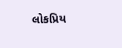લોકપ્રિય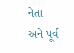નેતા અને પૂર્વ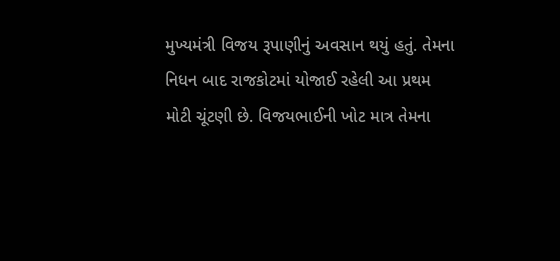મુખ્યમંત્રી વિજય રૂપાણીનું અવસાન થયું હતું. તેમના નિધન બાદ રાજકોટમાં યોજાઈ રહેલી આ પ્રથમ મોટી ચૂંટણી છે. વિજયભાઈની ખોટ માત્ર તેમના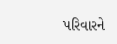પરિવારને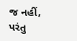જ નહીં, પરંતુ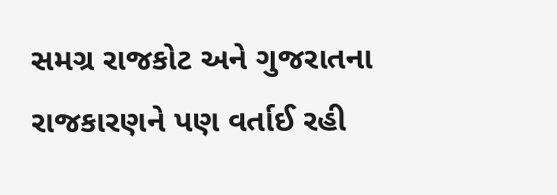સમગ્ર રાજકોટ અને ગુજરાતના રાજકારણને પણ વર્તાઈ રહી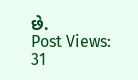છે.
Post Views: 31